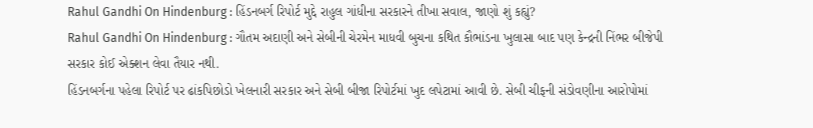Rahul Gandhi On Hindenburg : હિંડનબર્ગ રિપોર્ટ મુદ્દે રાહુલ ગાંધીના સરકારને તીખા સવાલ, જાણો શું કહ્યું?
Rahul Gandhi On Hindenburg : ગૌતમ અદાણી અને સેબીની ચેરમેન માધવી બુચના કથિત કૌભાંડના ખુલાસા બાદ પણ કેન્દ્રની નિંભર બીજેપી સરકાર કોઈ એક્શન લેવા તૈયાર નથી.
હિંડનબર્ગના પહેલા રિપોર્ટ પર ઢાંકપિછોડો ખેલનારી સરકાર અને સેબી બીજા રિપોર્ટમાં ખુદ લપેટામાં આવી છે. સેબી ચીફની સંડોવણીના આરોપોમાં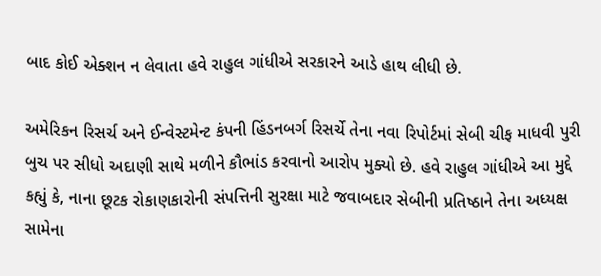બાદ કોઈ એક્શન ન લેવાતા હવે રાહુલ ગાંધીએ સરકારને આડે હાથ લીધી છે.

અમેરિકન રિસર્ચ અને ઈન્વેસ્ટમેન્ટ કંપની હિંડનબર્ગ રિસર્ચે તેના નવા રિપોર્ટમાં સેબી ચીફ માધવી પુરી બુચ પર સીધો અદાણી સાથે મળીને કૌભાંડ કરવાનો આરોપ મુક્યો છે. હવે રાહુલ ગાંધીએ આ મુદ્દે કહ્યું કે, નાના છૂટક રોકાણકારોની સંપત્તિની સુરક્ષા માટે જવાબદાર સેબીની પ્રતિષ્ઠાને તેના અધ્યક્ષ સામેના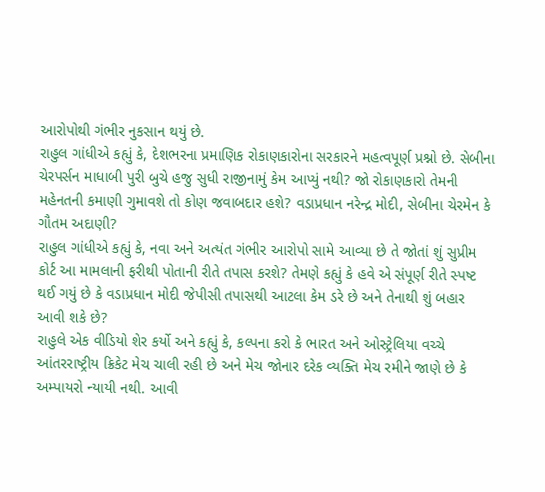આરોપોથી ગંભીર નુકસાન થયું છે.
રાહુલ ગાંધીએ કહ્યું કે, દેશભરના પ્રમાણિક રોકાણકારોના સરકારને મહત્વપૂર્ણ પ્રશ્નો છે. સેબીના ચેરપર્સન માધાબી પુરી બુચે હજુ સુધી રાજીનામું કેમ આપ્યું નથી? જો રોકાણકારો તેમની મહેનતની કમાણી ગુમાવશે તો કોણ જવાબદાર હશે? વડાપ્રધાન નરેન્દ્ર મોદી, સેબીના ચેરમેન કે ગૌતમ અદાણી?
રાહુલ ગાંધીએ કહ્યું કે, નવા અને અત્યંત ગંભીર આરોપો સામે આવ્યા છે તે જોતાં શું સુપ્રીમ કોર્ટ આ મામલાની ફરીથી પોતાની રીતે તપાસ કરશે? તેમણે કહ્યું કે હવે એ સંપૂર્ણ રીતે સ્પષ્ટ થઈ ગયું છે કે વડાપ્રધાન મોદી જેપીસી તપાસથી આટલા કેમ ડરે છે અને તેનાથી શું બહાર આવી શકે છે?
રાહુલે એક વીડિયો શેર કર્યો અને કહ્યું કે, કલ્પના કરો કે ભારત અને ઓસ્ટ્રેલિયા વચ્ચે આંતરરાષ્ટ્રીય ક્રિકેટ મેચ ચાલી રહી છે અને મેચ જોનાર દરેક વ્યક્તિ મેચ રમીને જાણે છે કે અમ્પાયરો ન્યાયી નથી. આવી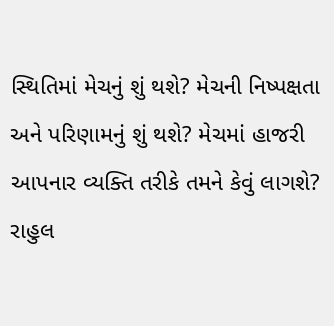સ્થિતિમાં મેચનું શું થશે? મેચની નિષ્પક્ષતા અને પરિણામનું શું થશે? મેચમાં હાજરી આપનાર વ્યક્તિ તરીકે તમને કેવું લાગશે?
રાહુલ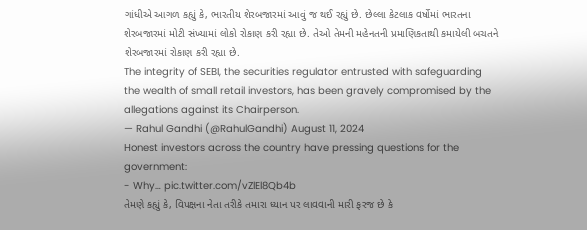ગાંધીએ આગળ કહ્યું કે, ભારતીય શેરબજારમાં આવું જ થઈ રહ્યું છે. છેલ્લા કેટલાક વર્ષોમાં ભારતના શેરબજારમાં મોટી સંખ્યામાં લોકો રોકાણ કરી રહ્યા છે. તેઓ તેમની મહેનતની પ્રમાણિકતાથી કમાયેલી બચતને શેરબજારમાં રોકાણ કરી રહ્યા છે.
The integrity of SEBI, the securities regulator entrusted with safeguarding the wealth of small retail investors, has been gravely compromised by the allegations against its Chairperson.
— Rahul Gandhi (@RahulGandhi) August 11, 2024
Honest investors across the country have pressing questions for the government:
- Why… pic.twitter.com/vZlEl8Qb4b
તેમણે કહ્યું કે, વિપક્ષના નેતા તરીકે તમારા ધ્યાન પર લાવવાની મારી ફરજ છે કે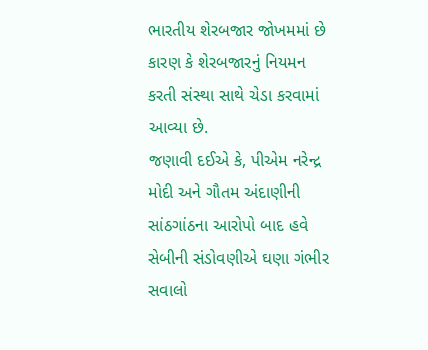ભારતીય શેરબજાર જોખમમાં છે કારણ કે શેરબજારનું નિયમન કરતી સંસ્થા સાથે ચેડા કરવામાં આવ્યા છે.
જણાવી દઈએ કે, પીએમ નરેન્દ્ર મોદી અને ગૌતમ અંદાણીની સાંઠગાંઠના આરોપો બાદ હવે સેબીની સંડોવણીએ ઘણા ગંભીર સવાલો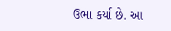ઉભા કર્યા છે. આ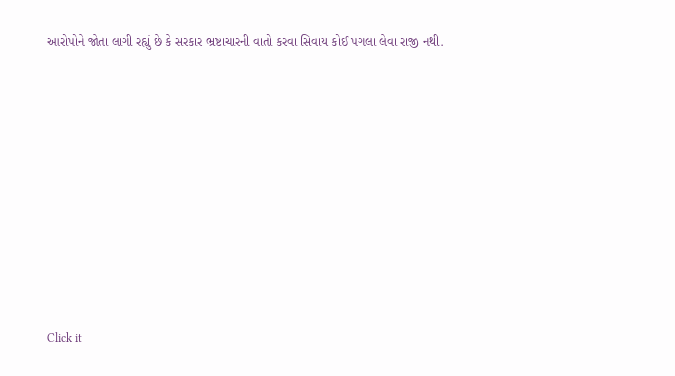આરોપોને જોતા લાગી રહ્યું છે કે સરકાર ભ્રષ્ટાચારની વાતો કરવા સિવાય કોઈ પગલા લેવા રાજી નથી.












Click it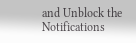and Unblock the Notifications